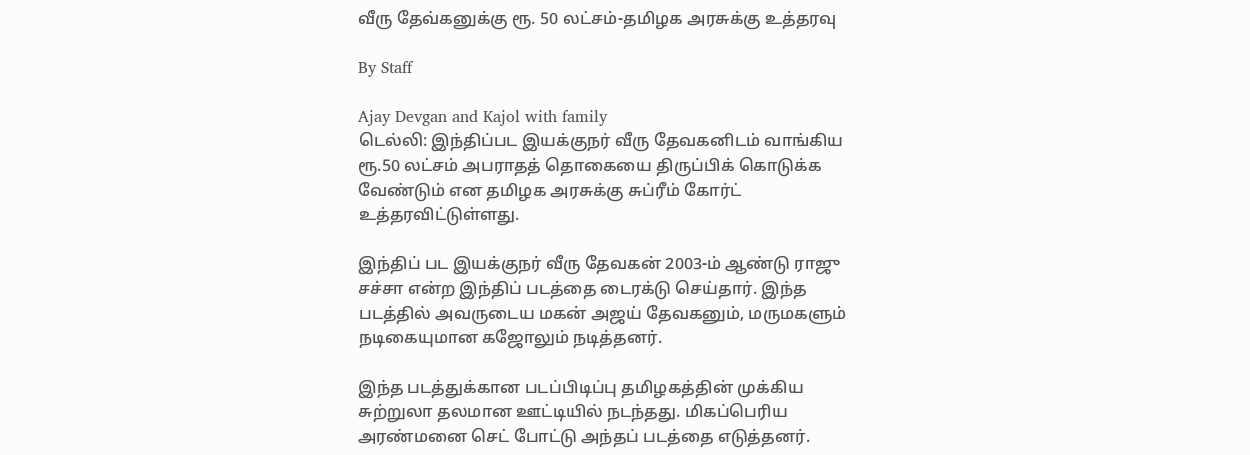வீரு தேவ்கனுக்கு ரூ. 50 லட்சம்-தமிழக அரசுக்கு உத்தரவு

By Staff

Ajay Devgan and Kajol with family
டெல்லி: இந்திப்பட இயக்குநர் வீரு தேவகனிடம் வாங்கிய ரூ.50 லட்சம் அபராதத் தொகையை திருப்பிக் கொடுக்க வேண்டும் என தமிழக அரசுக்கு சுப்ரீம் கோர்ட் உத்தரவிட்டுள்ளது.

இந்திப் பட இயக்குநர் வீரு தேவகன் 2003-ம் ஆண்டு ராஜு சச்சா என்ற இந்திப் படத்தை டைரக்டு செய்தார். இந்த படத்தில் அவருடைய மகன் அஜய் தேவகனும், மருமகளும் நடிகையுமான கஜோலும் நடித்தனர்.

இந்த படத்துக்கான படப்பிடிப்பு தமிழகத்தின் முக்கிய சுற்றுலா தலமான ஊட்டியில் நடந்தது. மிகப்பெரிய அரண்மனை செட் போட்டு அந்தப் படத்தை எடுத்தனர்.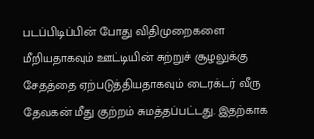படப்பிடிப்பின் போது விதிமுறைகளை மீறியதாகவும் ஊட்டியின் சுற்றுச் சூழலுக்கு சேதத்தை ஏற்படுத்தியதாகவும் டைரக்டர் வீரு தேவகன் மீது குற்றம் சுமத்தப்பட்டது. இதற்காக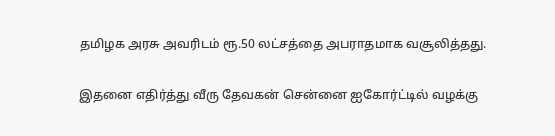தமிழக அரசு அவரிடம் ரூ.50 லட்சத்தை அபராதமாக வசூலித்தது.

இதனை எதிர்த்து வீரு தேவகன் சென்னை ஐகோர்ட்டில் வழக்கு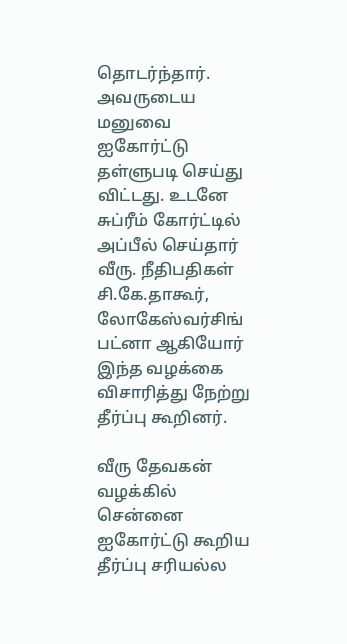தொடர்ந்தார். அவருடைய மனுவை ஐகோர்ட்டு தள்ளுபடி செய்து விட்டது. உடனே சுப்ரீம் கோர்ட்டில் அப்பீல் செய்தார் வீரு. நீதிபதிகள் சி.கே.தாகூர், லோகேஸ்வர்சிங் பட்னா ஆகியோர் இந்த வழக்கை விசாரித்து நேற்று தீர்ப்பு கூறினர்.

வீரு தேவகன் வழக்கில் சென்னை ஐகோர்ட்டு கூறிய தீர்ப்பு சரியல்ல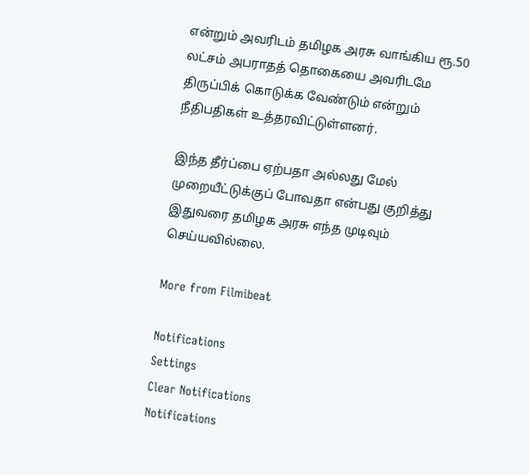என்றும் அவரிடம் தமிழக அரசு வாங்கிய ரூ.50 லட்சம் அபராதத் தொகையை அவரிடமே திருப்பிக் கொடுக்க வேண்டும் என்றும் நீதிபதிகள் உத்தரவிட்டுள்ளனர்.

இந்த தீர்ப்பை ஏற்பதா அல்லது மேல் முறையீட்டுக்குப் போவதா என்பது குறித்து இதுவரை தமிழக அரசு எந்த முடிவும் செய்யவில்லை.

More from Filmibeat

Notifications
Settings
Clear Notifications
Notifications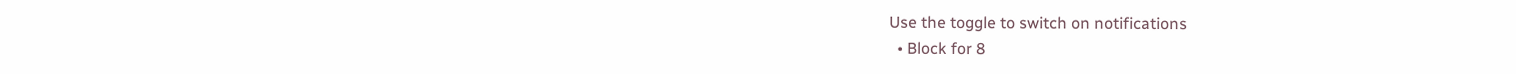Use the toggle to switch on notifications
  • Block for 8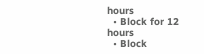hours
  • Block for 12 hours
  • Block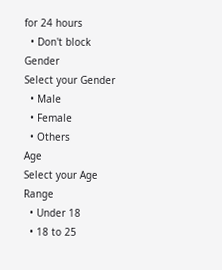for 24 hours
  • Don't block
Gender
Select your Gender
  • Male
  • Female
  • Others
Age
Select your Age Range
  • Under 18
  • 18 to 25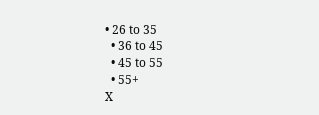• 26 to 35
  • 36 to 45
  • 45 to 55
  • 55+
X